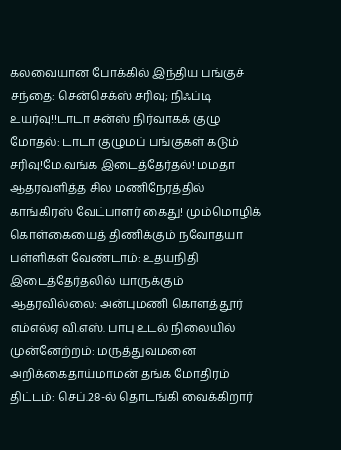கலவையான போக்கில் இந்திய பங்குச் சந்தை: சென்செக்ஸ் சரிவு; நிஃப்டி உயர்வு!!டாடா சன்ஸ் நிர்வாகக் குழு மோதல்: டாடா குழுமப் பங்குகள் கடும் சரிவு!மே.வங்க இடைத்தேர்தல்! மமதா ஆதரவளித்த சில மணிநேரத்தில் காங்கிரஸ் வேட்பாளர் கைது! மும்மொழிக் கொள்கையைத் திணிக்கும் நவோதயா பள்ளிகள் வேண்டாம்: உதயநிதி இடைத்தேர்தலில் யாருக்கும் ஆதரவில்லை: அன்புமணி கொளத்தூர் எம்எல்ஏ வி.எஸ். பாபு உடல் நிலையில் முன்னேற்றம்: மருத்துவமனை அறிக்கைதாய்மாமன் தங்க மோதிரம் திட்டம்: செப்.28-ல் தொடங்கி வைக்கிறார்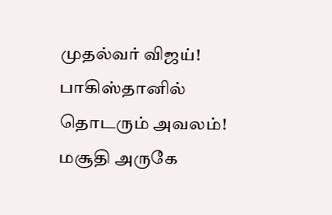முதல்வர் விஜய்! பாகிஸ்தானில் தொடரும் அவலம்! மசூதி அருகே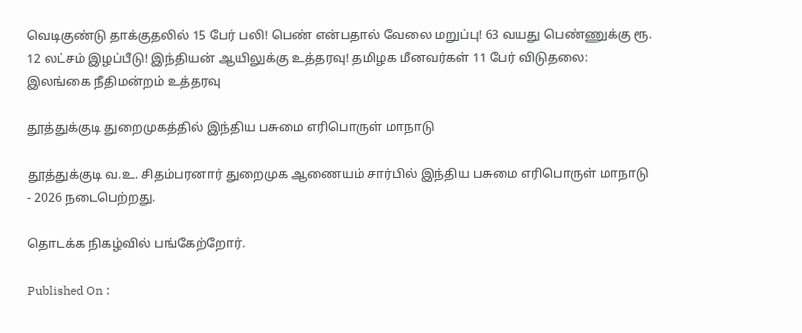வெடிகுண்டு தாக்குதலில் 15 பேர் பலி! பெண் என்பதால் வேலை மறுப்பு! 63 வயது பெண்ணுக்கு ரூ. 12 லட்சம் இழப்பீடு! இந்தியன் ஆயிலுக்கு உத்தரவு! தமிழக மீனவர்கள் 11 பேர் விடுதலை: இலங்கை நீதிமன்றம் உத்தரவு

தூத்துக்குடி துறைமுகத்தில் இந்திய பசுமை எரிபொருள் மாநாடு

தூத்துக்குடி வ.உ. சிதம்பரனார் துறைமுக ஆணையம் சார்பில் இந்திய பசுமை எரிபொருள் மாநாடு - 2026 நடைபெற்றது.

தொடக்க நிகழ்வில் பங்கேற்றோர்.

Published On :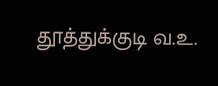தூத்துக்குடி வ.உ.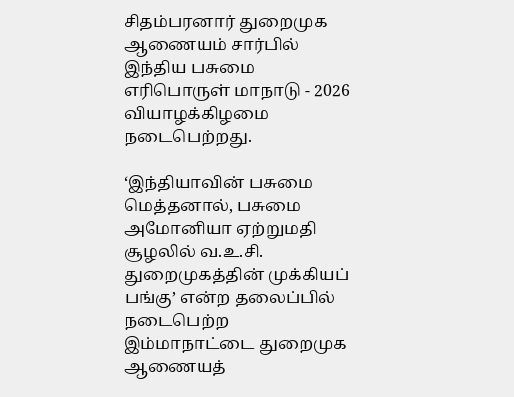சிதம்பரனார் துறைமுக ஆணையம் சார்பில் இந்திய பசுமை எரிபொருள் மாநாடு - 2026 வியாழக்கிழமை நடைபெற்றது.

‘இந்தியாவின் பசுமை மெத்தனால், பசுமை அமோனியா ஏற்றுமதி சூழலில் வ.உ.சி. துறைமுகத்தின் முக்கியப் பங்கு’ என்ற தலைப்பில் நடைபெற்ற இம்மாநாட்டை துறைமுக ஆணையத்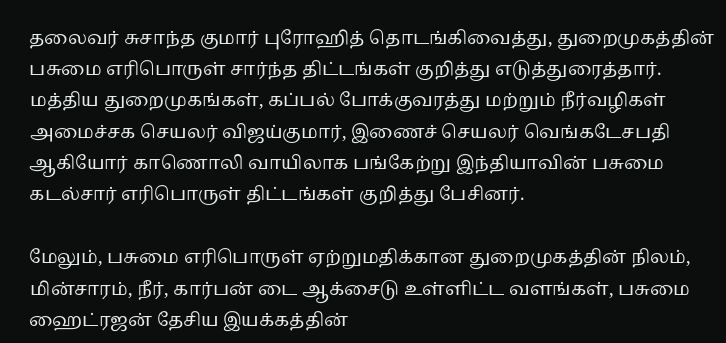தலைவர் சுசாந்த குமார் புரோஹித் தொடங்கிவைத்து, துறைமுகத்தின் பசுமை எரிபொருள் சார்ந்த திட்டங்கள் குறித்து எடுத்துரைத்தார். மத்திய துறைமுகங்கள், கப்பல் போக்குவரத்து மற்றும் நீர்வழிகள் அமைச்சக செயலர் விஜய்குமார், இணைச் செயலர் வெங்கடேசபதி ஆகியோர் காணொலி வாயிலாக பங்கேற்று இந்தியாவின் பசுமை கடல்சார் எரிபொருள் திட்டங்கள் குறித்து பேசினர்.

மேலும், பசுமை எரிபொருள் ஏற்றுமதிக்கான துறைமுகத்தின் நிலம், மின்சாரம், நீர், கார்பன் டை ஆக்சைடு உள்ளிட்ட வளங்கள், பசுமை ஹைட்ரஜன் தேசிய இயக்கத்தின்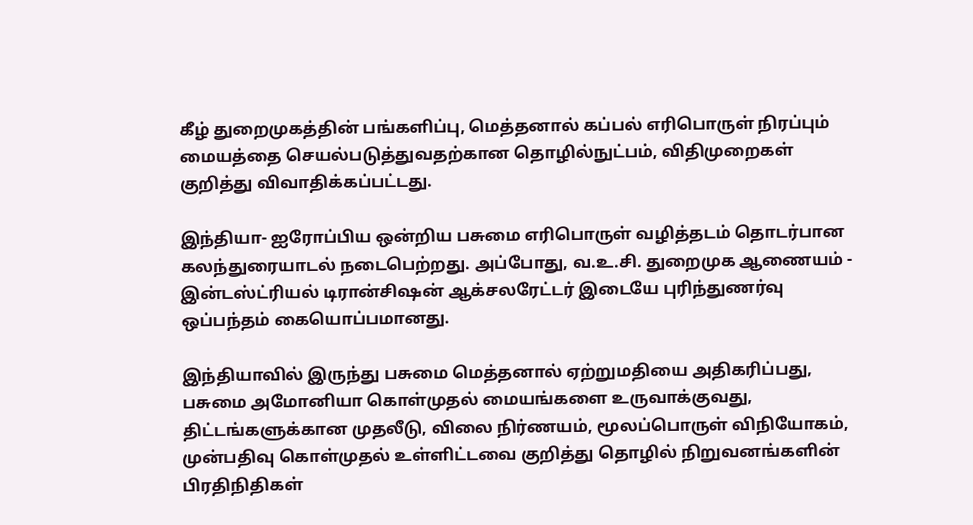கீழ் துறைமுகத்தின் பங்களிப்பு, மெத்தனால் கப்பல் எரிபொருள் நிரப்பும் மையத்தை செயல்படுத்துவதற்கான தொழில்நுட்பம், விதிமுறைகள் குறித்து விவாதிக்கப்பட்டது.

இந்தியா- ஐரோப்பிய ஒன்றிய பசுமை எரிபொருள் வழித்தடம் தொடர்பான கலந்துரையாடல் நடைபெற்றது. அப்போது, வ.உ.சி. துறைமுக ஆணையம் - இன்டஸ்ட்ரியல் டிரான்சிஷன் ஆக்சலரேட்டர் இடையே புரிந்துணர்வு ஒப்பந்தம் கையொப்பமானது.

இந்தியாவில் இருந்து பசுமை மெத்தனால் ஏற்றுமதியை அதிகரிப்பது, பசுமை அமோனியா கொள்முதல் மையங்களை உருவாக்குவது, திட்டங்களுக்கான முதலீடு, விலை நிர்ணயம், மூலப்பொருள் விநியோகம், முன்பதிவு கொள்முதல் உள்ளிட்டவை குறித்து தொழில் நிறுவனங்களின் பிரதிநிதிகள்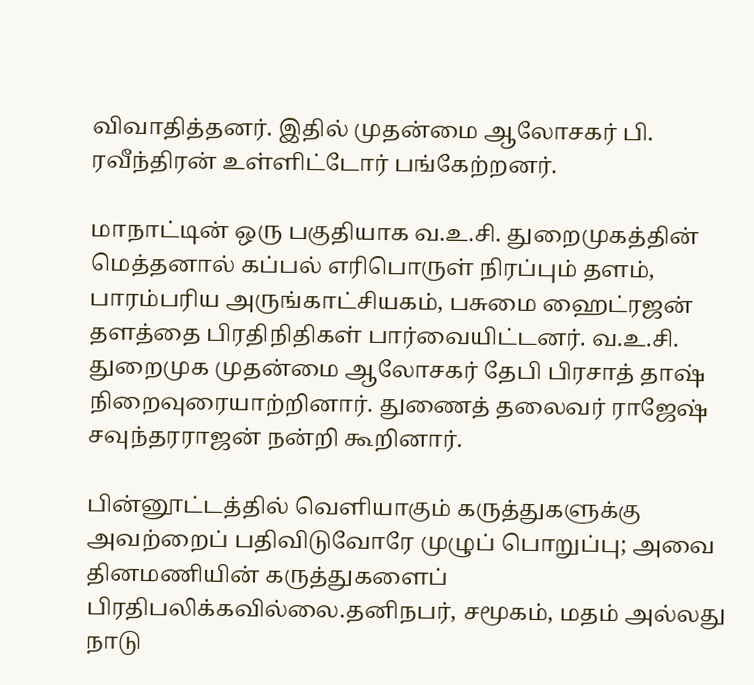விவாதித்தனர். இதில் முதன்மை ஆலோசகர் பி. ரவீந்திரன் உள்ளிட்டோர் பங்கேற்றனர்.

மாநாட்டின் ஒரு பகுதியாக வ.உ.சி. துறைமுகத்தின் மெத்தனால் கப்பல் எரிபொருள் நிரப்பும் தளம், பாரம்பரிய அருங்காட்சியகம், பசுமை ஹைட்ரஜன் தளத்தை பிரதிநிதிகள் பார்வையிட்டனர். வ.உ.சி. துறைமுக முதன்மை ஆலோசகர் தேபி பிரசாத் தாஷ் நிறைவுரையாற்றினார். துணைத் தலைவர் ராஜேஷ் சவுந்தரராஜன் நன்றி கூறினார்.

பின்னூட்டத்தில் வெளியாகும் கருத்துகளுக்கு அவற்றைப் பதிவிடுவோரே முழுப் பொறுப்பு; அவை தினமணியின் கருத்துகளைப் பிரதிபலிக்கவில்லை.தனிநபர், சமூகம், மதம் அல்லது நாடு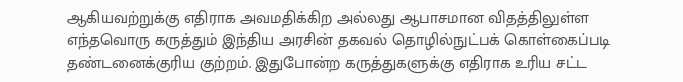ஆகியவற்றுக்கு எதிராக அவமதிக்கிற அல்லது ஆபாசமான விதத்திலுள்ள எந்தவொரு கருத்தும் இந்திய அரசின் தகவல் தொழில்நுட்பக் கொள்கைப்படி தண்டனைக்குரிய குற்றம். இதுபோன்ற கருத்துகளுக்கு எதிராக உரிய சட்ட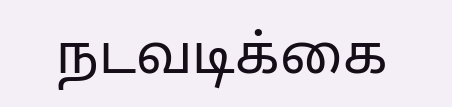நடவடிக்கை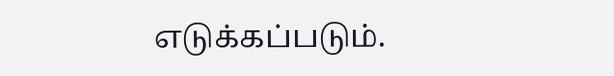எடுக்கப்படும்.